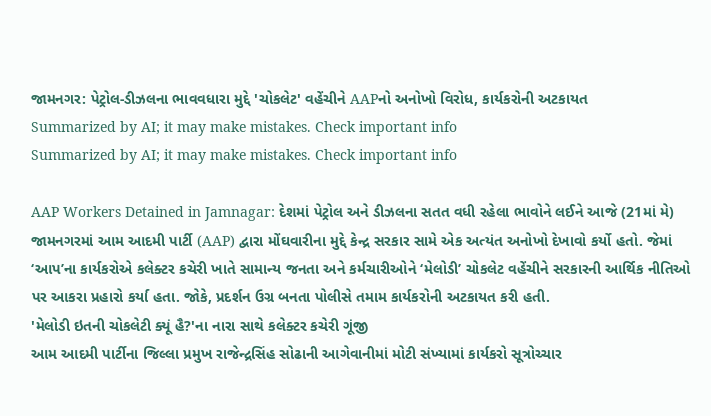જામનગર: પેટ્રોલ-ડીઝલના ભાવવધારા મુદ્દે 'ચોકલેટ' વહેંચીને AAPનો અનોખો વિરોધ, કાર્યકરોની અટકાયત
Summarized by AI; it may make mistakes. Check important info
Summarized by AI; it may make mistakes. Check important info

AAP Workers Detained in Jamnagar: દેશમાં પેટ્રોલ અને ડીઝલના સતત વધી રહેલા ભાવોને લઈને આજે (21માં મે) જામનગરમાં આમ આદમી પાર્ટી (AAP) દ્વારા મોંઘવારીના મુદ્દે કેન્દ્ર સરકાર સામે એક અત્યંત અનોખો દેખાવો કર્યો હતો. જેમાં ‘આપ’ના કાર્યકરોએ કલેક્ટર કચેરી ખાતે સામાન્ય જનતા અને કર્મચારીઓને ‘મેલોડી’ ચોકલેટ વહેંચીને સરકારની આર્થિક નીતિઓ પર આકરા પ્રહારો કર્યા હતા. જોકે, પ્રદર્શન ઉગ્ર બનતા પોલીસે તમામ કાર્યકરોની અટકાયત કરી હતી.
'મેલોડી ઇતની ચોકલેટી ક્યૂં હૈ?'ના નારા સાથે કલેક્ટર કચેરી ગૂંજી
આમ આદમી પાર્ટીના જિલ્લા પ્રમુખ રાજેન્દ્રસિંહ સોઢાની આગેવાનીમાં મોટી સંખ્યામાં કાર્યકરો સૂત્રોચ્ચાર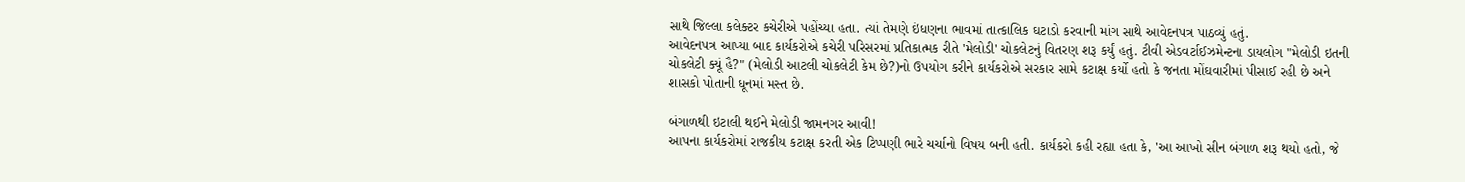સાથે જિલ્લા કલેક્ટર કચેરીએ પહોંચ્યા હતા. ત્યાં તેમણે ઇંધણના ભાવમાં તાત્કાલિક ઘટાડો કરવાની માંગ સાથે આવેદનપત્ર પાઠવ્યું હતું.
આવેદનપત્ર આપ્યા બાદ કાર્યકરોએ કચેરી પરિસરમાં પ્રતિકાત્મક રીતે 'મેલોડી' ચોકલેટનું વિતરણ શરૂ કર્યું હતું. ટીવી એડવર્ટાઈઝમેન્ટના ડાયલોગ "મેલોડી ઇતની ચોકલેટી ક્યૂં હૈ?" (મેલોડી આટલી ચોકલેટી કેમ છે?)નો ઉપયોગ કરીને કાર્યકરોએ સરકાર સામે કટાક્ષ કર્યો હતો કે જનતા મોંઘવારીમાં પીસાઈ રહી છે અને શાસકો પોતાની ધૂનમાં મસ્ત છે.

બંગાળથી ઇટાલી થઈને મેલોડી જામનગર આવી!
આપના કાર્યકરોમાં રાજકીય કટાક્ષ કરતી એક ટિપ્પણી ભારે ચર્ચાનો વિષય બની હતી. કાર્યકરો કહી રહ્યા હતા કે, 'આ આખો સીન બંગાળ શરૂ થયો હતો, જે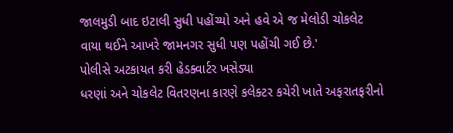જાલમુડી બાદ ઇટાલી સુધી પહોંચ્યો અને હવે એ જ મેલોડી ચોકલેટ વાયા થઈને આખરે જામનગર સુધી પણ પહોંચી ગઈ છે.'
પોલીસે અટકાયત કરી હેડક્વાર્ટર ખસેડ્યા
ધરણાં અને ચોકલેટ વિતરણના કારણે કલેક્ટર કચેરી ખાતે અફરાતફરીનો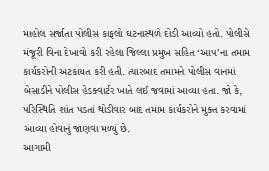માહોલ સર્જાતા પોલીસ કાફલો ઘટનાસ્થળે દોડી આવ્યો હતો. પોલીસે મંજૂરી વિના દેખાવો કરી રહેલા જિલ્લા પ્રમુખ સહિત ‘આપ’ના તમામ કાર્યકરોની અટકાયત કરી હતી. ત્યારબાદ તમામને પોલીસ વાનમાં બેસાડીને પોલીસ હેડક્વાર્ટર ખાતે લઈ જવામાં આવ્યા હતા. જો કે, પરિસ્થિતિ શાંત પડતાં થોડીવાર બાદ તમામ કાર્યકરોને મુક્ત કરવામાં આવ્યા હોવાનું જાણવા મળ્યું છે.
આગામી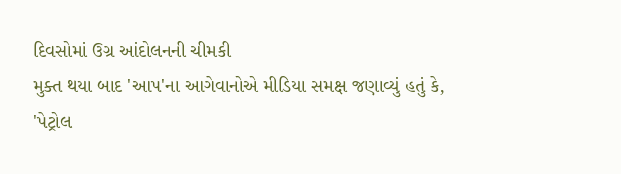દિવસોમાં ઉગ્ર આંદોલનની ચીમકી
મુક્ત થયા બાદ 'આપ'ના આગેવાનોએ મીડિયા સમક્ષ જણાવ્યું હતું કે, 'પેટ્રોલ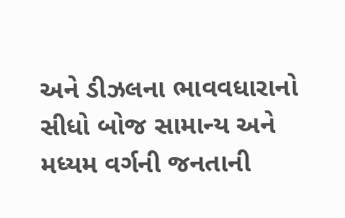અને ડીઝલના ભાવવધારાનો સીધો બોજ સામાન્ય અને મધ્યમ વર્ગની જનતાની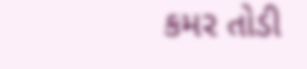કમર તોડી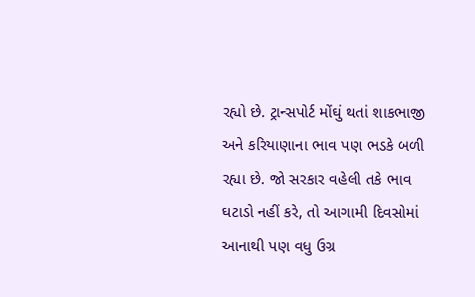રહ્યો છે. ટ્રાન્સપોર્ટ મોંઘું થતાં શાકભાજી અને કરિયાણાના ભાવ પણ ભડકે બળી રહ્યા છે. જો સરકાર વહેલી તકે ભાવ ઘટાડો નહીં કરે, તો આગામી દિવસોમાં આનાથી પણ વધુ ઉગ્ર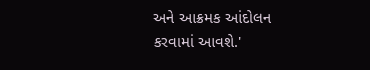અને આક્રમક આંદોલન કરવામાં આવશે.'